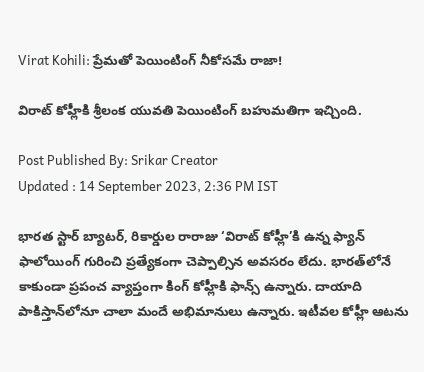Virat Kohili: ప్రేమతో పెయింటింగ్ నీకోసమే రాజా!

విరాట్ కోహ్లీకి శ్రీలంక యువతి పెయింటింగ్ బహుమతిగా ఇచ్చింది.

Post Published By: Srikar Creator
Updated : 14 September 2023, 2:36 PM IST

భారత స్టార్ బ్యాట‌ర్, రికార్డుల రారాజు ‘విరాట్ కోహ్లీ’కి ఉన్న ఫ్యాన్ ఫాలోయింగ్ గురించి ప్రత్యేకంగా చెప్పాల్సిన అవసరం లేదు. భారత్‌లోనే కాకుండా ప్రపంచ వ్యాప్తంగా కింగ్ కోహ్లీకి ఫాన్స్ ఉన్నారు. దాయాది పాకిస్తాన్‌లోనూ చాలా మందే అభిమానులు ఉన్నారు. ఇటీవల కోహ్లీ ఆటను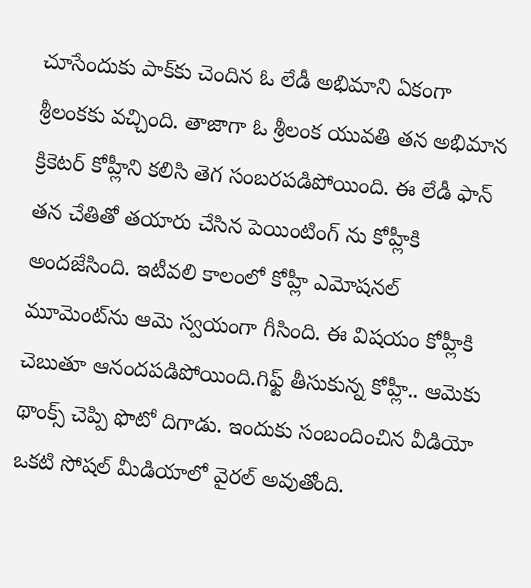చూసేందుకు పాక్‌కు చెందిన ఓ లేడీ అభిమాని ఏకంగా శ్రీలంకకు వచ్చింది. తాజాగా ఓ శ్రీలంక యువతి తన అభిమాన క్రికెటర్ కోహ్లీని కలిసి తెగ సంబరపడిపోయింది. ఈ లేడీ ఫాన్ తన చేతితో తయారు చేసిన పెయింటింగ్ ను కోహ్లీకి అందజేసింది. ఇటీవలి కాలంలో కోహ్లీ ఎమోషనల్ మూమెంట్‌ను ఆమె స్వయంగా గీసింది. ఈ విషయం కోహ్లీకి చెబుతూ ఆనందపడిపోయింది.గిఫ్ట్ తీసుకున్న కోహ్లీ.. ఆమెకు థాంక్స్ చెప్పి ఫొటో దిగాడు. ఇందుకు సంబందించిన వీడియో ఒకటి సోషల్ మీడియాలో వైరల్ అవుతోంది.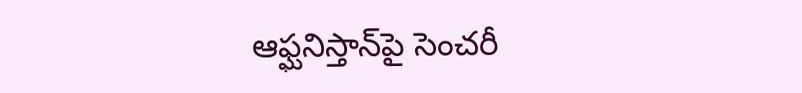ఆఫ్ఘనిస్తాన్‌పై సెంచరీ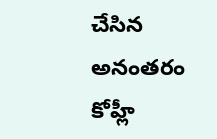చేసిన అనంతరం కోహ్లీ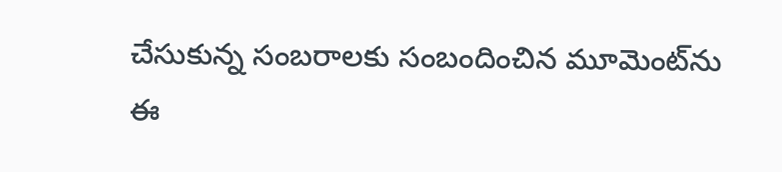చేసుకున్న సంబరాలకు సంబందించిన మూమెంట్‌ను ఈ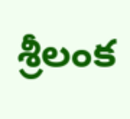శ్రీలంక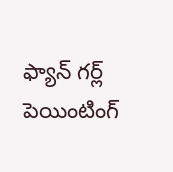ఫ్యాన్ గర్ల్ పెయింటింగ్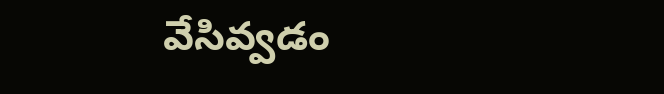వేసివ్వడం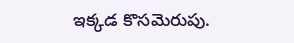ఇక్కడ కొసమెరుపు.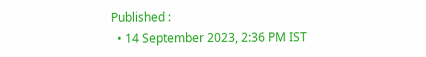Published :
  • 14 September 2023, 2:36 PM IST